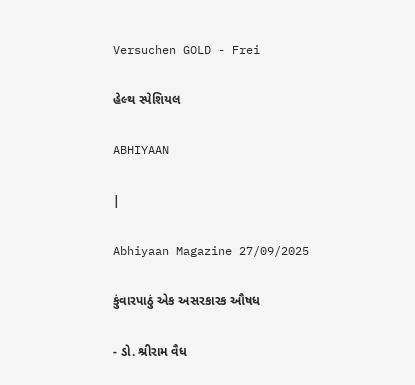Versuchen GOLD - Frei

હેલ્થ સ્પેશિયલ

ABHIYAAN

|

Abhiyaan Magazine 27/09/2025

કુંવારપાઠું એક અસરકારક ઔષધ

- ડો. શ્રીરામ વૈધ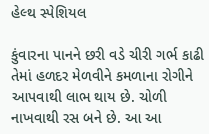હેલ્થ સ્પેશિયલ

કુંવારના પાનને છરી વડે ચીરી ગર્ભ કાઢી તેમાં હળદર મેળવીને કમળાના રોગીને આપવાથી લાભ થાય છે. ચોળી નાખવાથી રસ બને છે. આ આ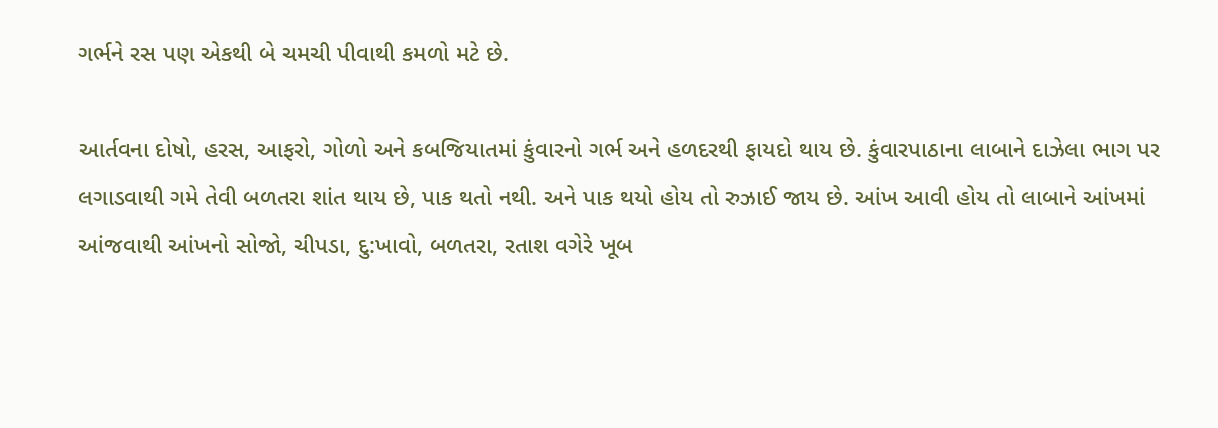ગર્ભને રસ પણ એકથી બે ચમચી પીવાથી કમળો મટે છે.

આર્તવના દોષો, હરસ, આફરો, ગોળો અને કબજિયાતમાં કુંવારનો ગર્ભ અને હળદરથી ફાયદો થાય છે. કુંવારપાઠાના લાબાને દાઝેલા ભાગ પર લગાડવાથી ગમે તેવી બળતરા શાંત થાય છે, પાક થતો નથી. અને પાક થયો હોય તો રુઝાઈ જાય છે. આંખ આવી હોય તો લાબાને આંખમાં આંજવાથી આંખનો સોજો, ચીપડા, દુ:ખાવો, બળતરા, રતાશ વગેરે ખૂબ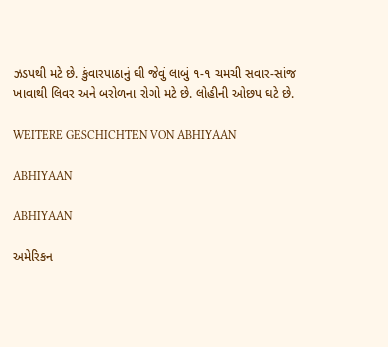ઝડપથી મટે છે. કુંવારપાઠાનું ઘી જેવું લાબું ૧-૧ ચમચી સવાર-સાંજ ખાવાથી લિવર અને બરોળના રોગો મટે છે. લોહીની ઓછપ ઘટે છે.

WEITERE GESCHICHTEN VON ABHIYAAN

ABHIYAAN

ABHIYAAN

અમેરિકન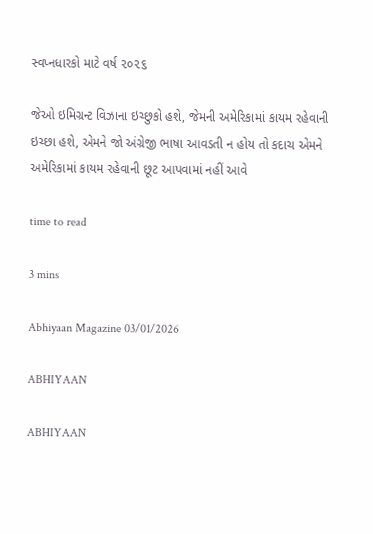સ્વપ્નધારકો માટે વર્ષ ૨૦૨૬

જેઓ ઇમિગ્રન્ટ વિઝાના ઇચ્છુકો હશે, જેમની અમેરિકામાં કાયમ રહેવાની ઇચ્છા હશે, એમને જો અંગ્રેજી ભાષા આવડતી ન હોય તો કદાચ એમને અમેરિકામાં કાયમ રહેવાની છૂટ આપવામાં નહીં આવે

time to read

3 mins

Abhiyaan Magazine 03/01/2026

ABHIYAAN

ABHIYAAN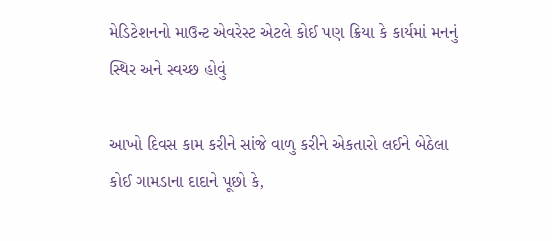મેડિટેશનનો માઉન્ટ એવરેસ્ટ એટલે કોઈ પણ ક્રિયા કે કાર્યમાં મનનું સ્થિર અને સ્વચ્છ હોવું

આખો દિવસ કામ કરીને સાંજે વાળુ કરીને એકતારો લઈને બેઠેલા કોઈ ગામડાના દાદાને પૂછો કે,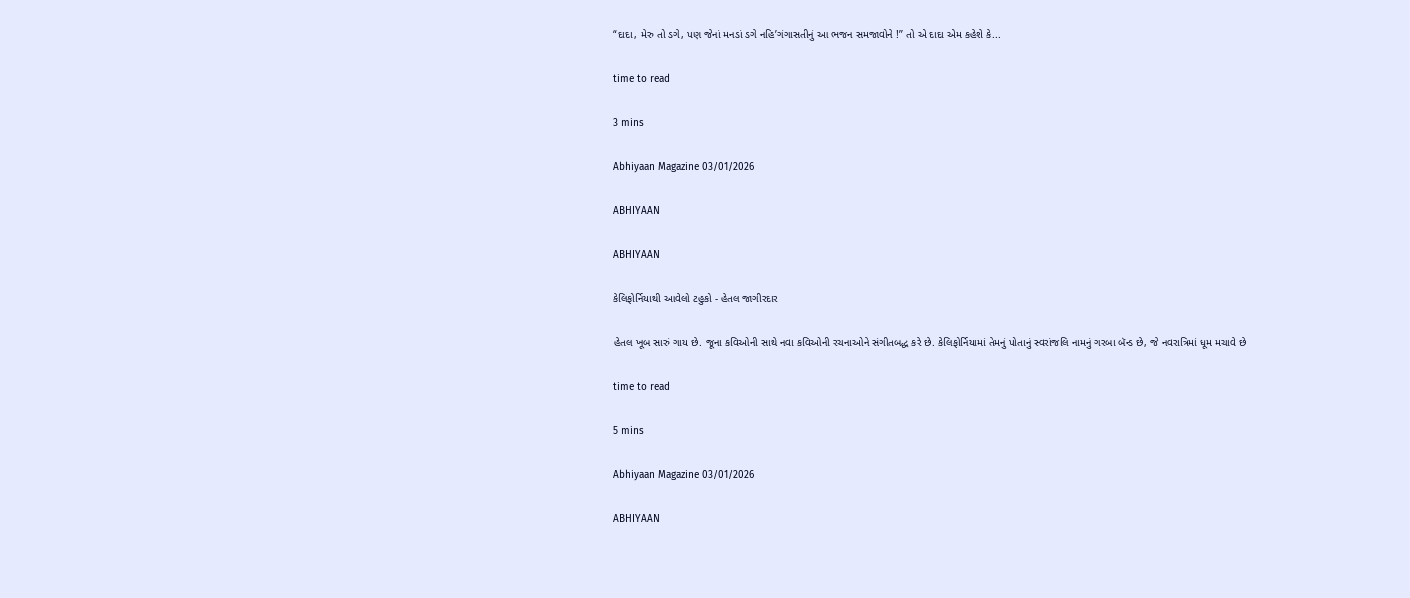“દાદા, મેરુ તો ડગે, પણ જેનાં મનડાં ડગે નહિ’ગંગાસતીનું આ ભજન સમજાવોને !’’ તો એ દાદા એમ કહેશે કે...

time to read

3 mins

Abhiyaan Magazine 03/01/2026

ABHIYAAN

ABHIYAAN

કેલિફોર્નિયાથી આવેલો ટહુકો - હેતલ જાગીરદાર

હેતલ ખૂબ સારું ગાય છે. જૂના કવિઓની સાથે નવા કવિઓની રચનાઓને સંગીતબદ્ધ કરે છે. કેલિફોર્નિયામાં તેમનું પોતાનું સ્વરાંજલિ નામનું ગરબા બૅન્ડ છે, જે નવરાત્રિમાં ધૂમ મચાવે છે

time to read

5 mins

Abhiyaan Magazine 03/01/2026

ABHIYAAN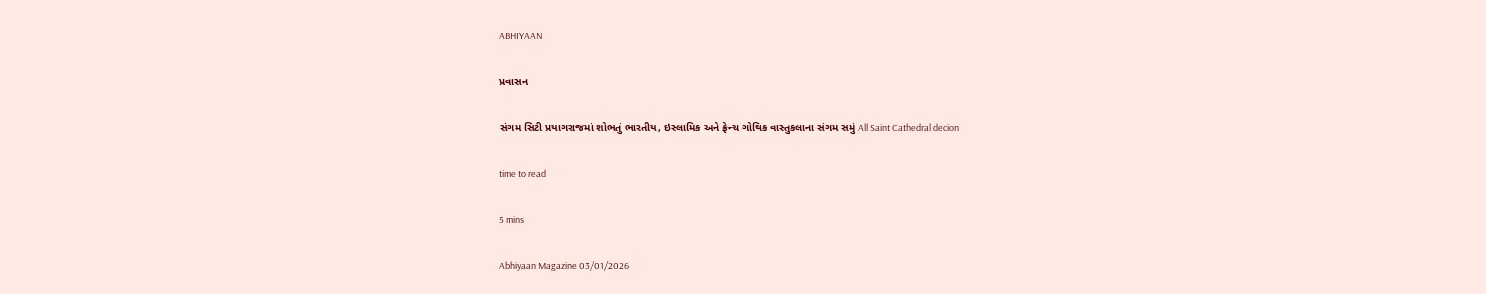ABHIYAAN

પ્રવાસન

સંગમ સિટી પ્રયાગરાજમાં શોભતું ભારતીય, ઇસ્લામિક અને ફ્રેન્ચ ગોથિક વાસ્તુકલાના સંગમ સમું All Saint Cathedral decion

time to read

5 mins

Abhiyaan Magazine 03/01/2026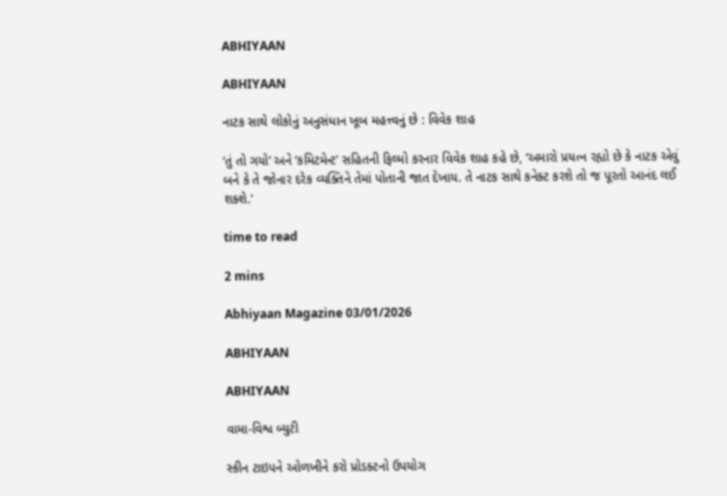ABHIYAAN

ABHIYAAN

નાટક સાથે લોકોનું અનુસંધાન ખૂબ મહત્ત્વનું છે : વિવેક શાહ

‘તું તો ગયો’ અને ‘કમિટમેન્ટ’ સહિતની ફિલ્મો કરનાર વિવેક શાહ કહે છે, ‘અમારો પ્રયત્ન રહ્યો છે કે નાટક એવું બને કે તે જોનાર દરેક વ્યક્તિને તેમાં પોતાની જાત દેખાય. તે નાટક સાથે કનેક્ટ કરશે તો જ પૂરતો આનંદ લઈ શક્શે.'

time to read

2 mins

Abhiyaan Magazine 03/01/2026

ABHIYAAN

ABHIYAAN

વામા-વિશ્વ બ્યુટી

સ્કીન ટાઇપને ઓળખીને કરો પ્રોડક્ટનો ઉપયોગ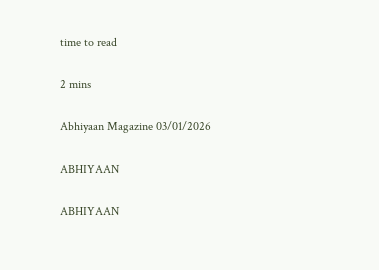time to read

2 mins

Abhiyaan Magazine 03/01/2026

ABHIYAAN

ABHIYAAN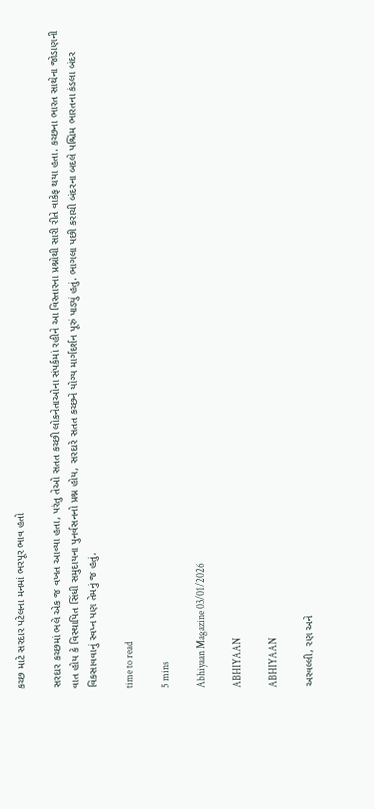કચ્છ માટે સરદાર પટેલના મનમાં ભરપૂર ભાવ હતો

સરદાર કચ્છમાં ભલે એક જ વખત આવ્યા હતા, પરંતુ તેઓ સતત કચ્છી લોકનેતાઓના સંપર્કમાં રહીને આ વિસ્તારના પ્રશ્નોથી સારી રીતે વાકેફ થયા હતા. કચ્છના ભારત સાથેના જોડાણની વાત હોય કે વિસ્થાપિત સિંધી સમુદાયના પુનર્વસનનો પ્રશ્ન હોય, સરદારે સતત કચ્છને યોગ્ય માર્ગદર્શન પૂરું પાડ્યું હતું. ભાગલા પછી કરાચી બંદરના બદલે પશ્ચિમ ભારતના કંડલા બંદર વિકસાવવાનું સ્વપ્ન પણ તેમનું જ હતું.

time to read

5 mins

Abhiyaan Magazine 03/01/2026

ABHIYAAN

ABHIYAAN

અરવલ્લી, રણ અને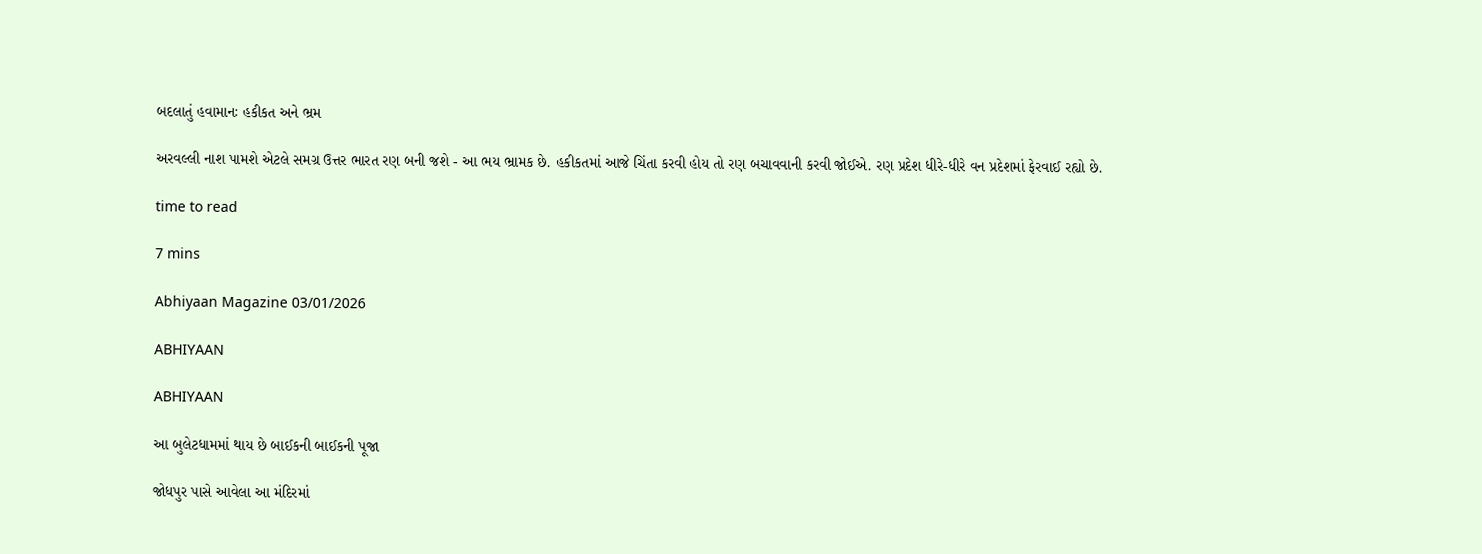બદલાતું હવામાનઃ હકીકત અને ભ્રમ

અરવલ્લી નાશ પામશે એટલે સમગ્ર ઉત્તર ભારત રણ બની જશે - આ ભય ભ્રામક છે. હકીકતમાં આજે ચિંતા કરવી હોય તો રણ બચાવવાની કરવી જોઈએ. રણ પ્રદેશ ધીરે-ધીરે વન પ્રદેશમાં ફેરવાઈ રહ્યો છે.

time to read

7 mins

Abhiyaan Magazine 03/01/2026

ABHIYAAN

ABHIYAAN

આ બુલેટધામમાં થાય છે બાઈકની બાઈકની પૂજા

જોધપુર પાસે આવેલા આ મંદિરમાં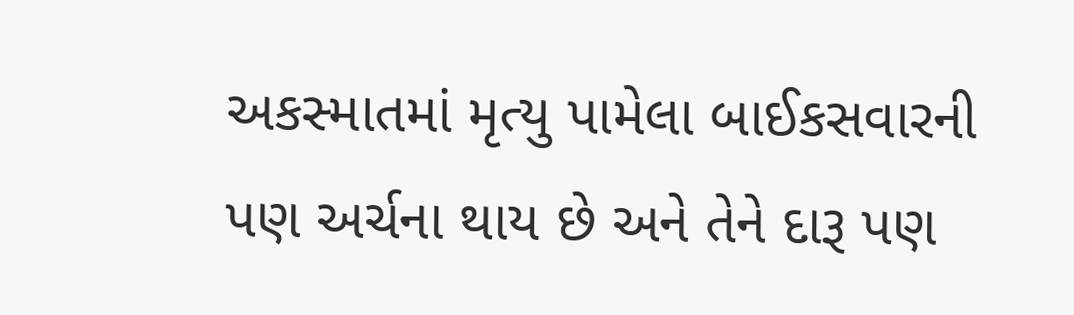અકસ્માતમાં મૃત્યુ પામેલા બાઈકસવારની પણ અર્ચના થાય છે અને તેને દારૂ પણ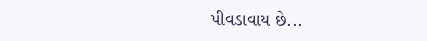પીવડાવાય છે...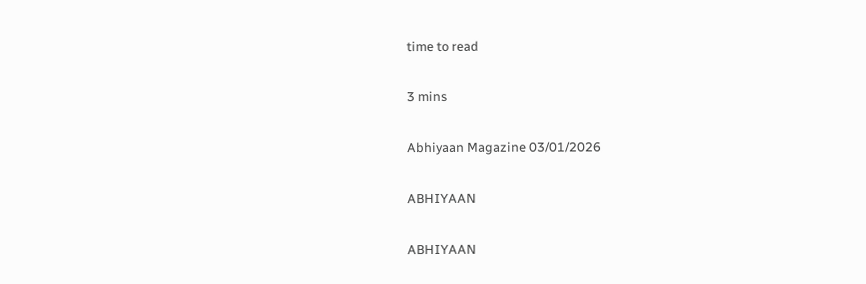time to read

3 mins

Abhiyaan Magazine 03/01/2026

ABHIYAAN

ABHIYAAN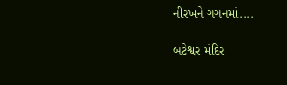નીરખને ગગનમાં....

બટેશ્વર મંદિર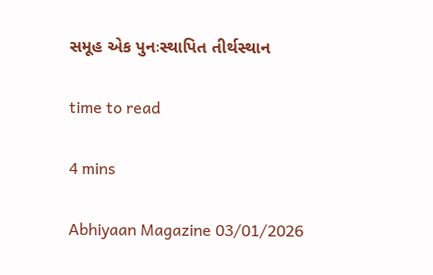સમૂહ એક પુનઃસ્થાપિત તીર્થસ્થાન

time to read

4 mins

Abhiyaan Magazine 03/01/2026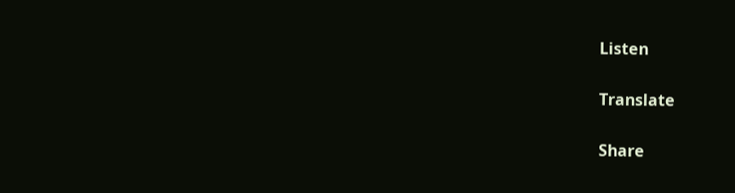Listen

Translate

Share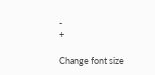-
+

Change font size